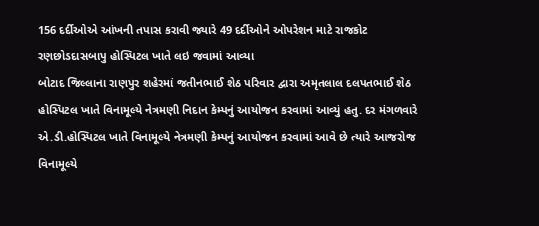156 દર્દીઓએ આંખની તપાસ કરાવી જ્યારે 49 દર્દીઓને ઓપરેશન માટે રાજકોટ રણછોડદાસબાપુ હોસ્પિટલ ખાતે લઇ જવામાં આવ્યા
બોટાદ જિલ્લાના રાણપુર શહેરમાં જતીનભાઈ શેઠ પરિવાર દ્વારા અમૃતલાલ દલપતભાઈ શેઠ હોસ્પિટલ ખાતે વિનામૂલ્યે નેત્રમણી નિદાન કેમ્પનું આયોજન કરવામાં આવ્યું હતુ. દર મંગળવારે એ.ડી.હોસ્પિટલ ખાતે વિનામૂલ્યે નેત્રમણી કેમ્પનું આયોજન કરવામાં આવે છે ત્યારે આજરોજ વિનામૂલ્યે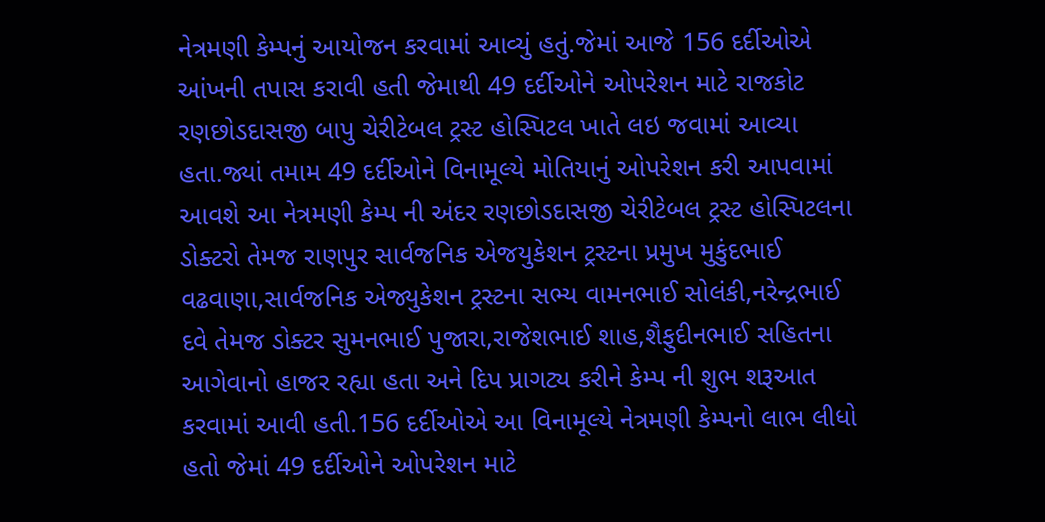નેત્રમણી કેમ્પનું આયોજન કરવામાં આવ્યું હતું.જેમાં આજે 156 દર્દીઓએ આંખની તપાસ કરાવી હતી જેમાથી 49 દર્દીઓને ઓપરેશન માટે રાજકોટ રણછોડદાસજી બાપુ ચેરીટેબલ ટ્રસ્ટ હોસ્પિટલ ખાતે લઇ જવામાં આવ્યા હતા.જ્યાં તમામ 49 દર્દીઓને વિનામૂલ્યે મોતિયાનું ઓપરેશન કરી આપવામાં આવશે આ નેત્રમણી કેમ્પ ની અંદર રણછોડદાસજી ચેરીટેબલ ટ્રસ્ટ હોસ્પિટલના ડોક્ટરો તેમજ રાણપુર સાર્વજનિક એજયુકેશન ટ્રસ્ટના પ્રમુખ મુકુંદભાઈ વઢવાણા,સાર્વજનિક એજ્યુકેશન ટ્રસ્ટના સભ્ય વામનભાઈ સોલંકી,નરેન્દ્રભાઈ દવે તેમજ ડોક્ટર સુમનભાઈ પુજારા,રાજેશભાઈ શાહ,શૈફુદીનભાઈ સહિતના આગેવાનો હાજર રહ્યા હતા અને દિપ પ્રાગટ્ય કરીને કેમ્પ ની શુભ શરૂઆત કરવામાં આવી હતી.156 દર્દીઓએ આ વિનામૂલ્યે નેત્રમણી કેમ્પનો લાભ લીધો હતો જેમાં 49 દર્દીઓને ઓપરેશન માટે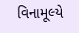વિનામૂલ્યે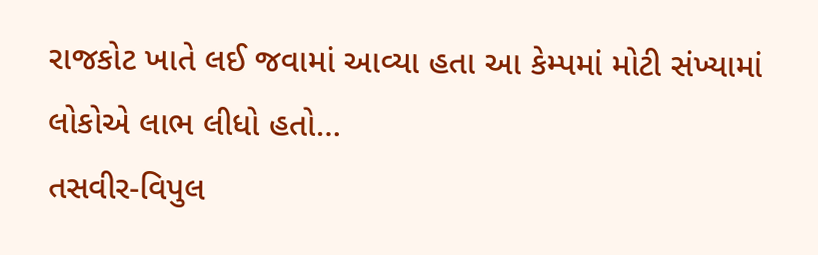રાજકોટ ખાતે લઈ જવામાં આવ્યા હતા આ કેમ્પમાં મોટી સંખ્યામાં લોકોએ લાભ લીધો હતો…
તસવીર-વિપુલ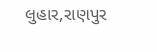લુહાર,રાણપુર